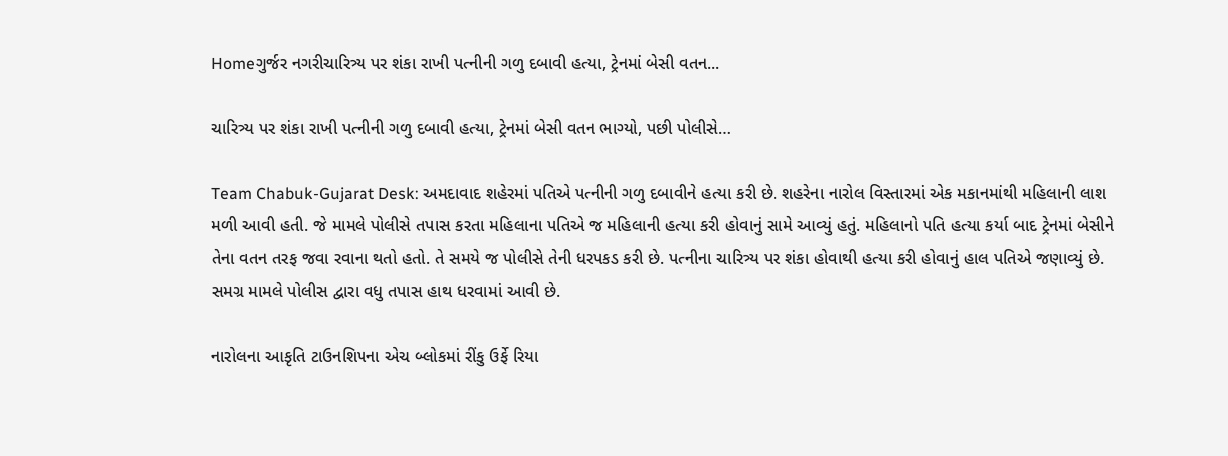Homeગુર્જર નગરીચારિત્ર્ય પર શંકા રાખી પત્નીની ગળુ દબાવી હત્યા, ટ્રેનમાં બેસી વતન...

ચારિત્ર્ય પર શંકા રાખી પત્નીની ગળુ દબાવી હત્યા, ટ્રેનમાં બેસી વતન ભાગ્યો, પછી પોલીસે…

Team Chabuk-Gujarat Desk: અમદાવાદ શહેરમાં પતિએ પત્નીની ગળુ દબાવીને હત્યા કરી છે. શહરેના નારોલ વિસ્તારમાં એક મકાનમાંથી મહિલાની લાશ મળી આવી હતી. જે મામલે પોલીસે તપાસ કરતા મહિલાના પતિએ જ મહિલાની હત્યા કરી હોવાનું સામે આવ્યું હતું. મહિલાનો પતિ હત્યા કર્યા બાદ ટ્રેનમાં બેસીને તેના વતન તરફ જવા રવાના થતો હતો. તે સમયે જ પોલીસે તેની ધરપકડ કરી છે. પત્નીના ચારિત્ર્ય પર શંકા હોવાથી હત્યા કરી હોવાનું હાલ પતિએ જણાવ્યું છે. સમગ્ર મામલે પોલીસ દ્વારા વધુ તપાસ હાથ ધરવામાં આવી છે.

નારોલના આકૃતિ ટાઉનશિપના એચ બ્લોકમાં રીંકુ ઉર્ફે રિયા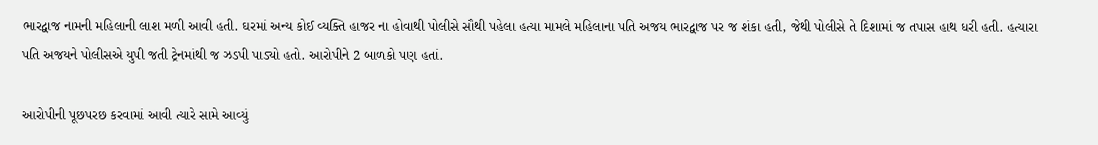ભારદ્વાજ નામની મહિલાની લાશ મળી આવી હતી. ઘરમાં અન્ય કોઈ વ્યક્તિ હાજર ના હોવાથી પોલીસે સૌથી પહેલા હત્યા મામલે મહિલાના પતિ અજય ભારદ્વાજ પર જ શંકા હતી, જેથી પોલીસે તે દિશામાં જ તપાસ હાથ ધરી હતી. હત્યારા પતિ અજયને પોલીસએ યુપી જતી ટ્રેનમાંથી જ ઝડપી પાડ્યો હતો. આરોપીને 2 બાળકો પણ હતાં.

આરોપીની પૂછપરછ કરવામાં આવી ત્યારે સામે આવ્યું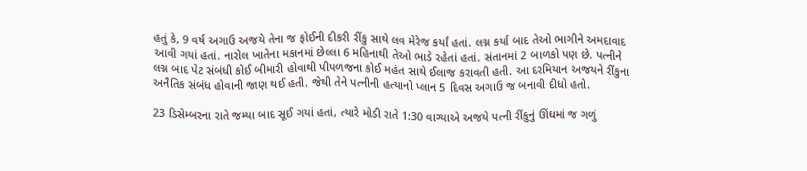હતું કે, 9 વર્ષ અગાઉ અજયે તેના જ ફોઈની દીકરી રીંકુ સાથે લવ મેરેજ કર્યાં હતાં. લગ્ન કર્યા બાદ તેઓ ભાગીને અમદાવાદ આવી ગયાં હતાં. નારોલ ખાતેના મકાનમાં છેલ્લા 6 મહિનાથી તેઓ ભાડે રહેતાં હતાં. સંતાનમાં 2 બાળકો પણ છે. પત્નીને લગ્ન બાદ પેટ સંબંધી કોઈ બીમારી હોવાથી પીપળજના કોઈ મહંત સાથે ઈલાજ કરાવતી હતી. આ દરમિયાન અજયને રીંકુના અનૈતિક સંબંધ હોવાની જાણ થઈ હતી. જેથી તેને પત્નીની હત્યાનો પ્લાન 5 દિવસ અગાઉ જ બનાવી દીધો હતો.

23 ડિસેમ્બરના રાતે જમ્યા બાદ સૂઈ ગયાં હતાં, ત્યારે મોડી રાતે 1:30 વાગ્યાએ અજયે પત્ની રીંકુનું ઊંઘમાં જ ગળું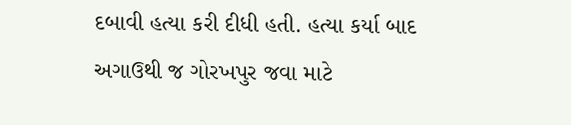દબાવી હત્યા કરી દીધી હતી. હત્યા કર્યા બાદ અગાઉથી જ ગોરખપુર જવા માટે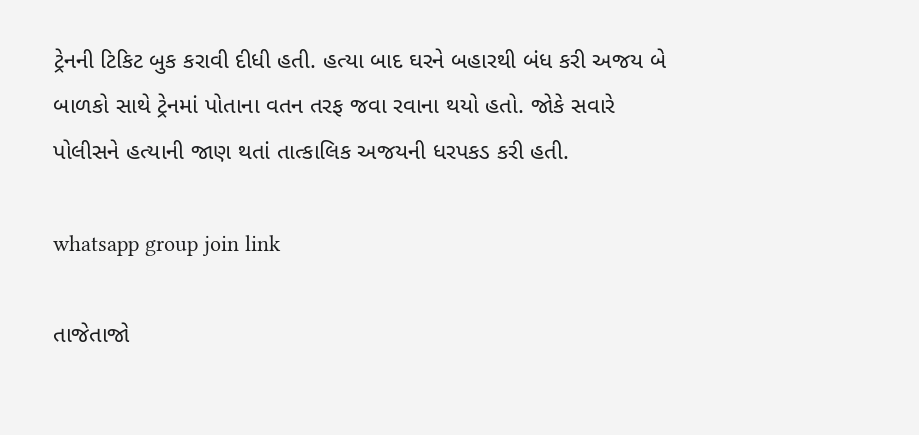ટ્રેનની ટિકિટ બુક કરાવી દીધી હતી. હત્યા બાદ ઘરને બહારથી બંધ કરી અજય બે બાળકો સાથે ટ્રેનમાં પોતાના વતન તરફ જવા રવાના થયો હતો. જોકે સવારે પોલીસને હત્યાની જાણ થતાં તાત્કાલિક અજયની ધરપકડ કરી હતી.

whatsapp group join link

તાજેતાજો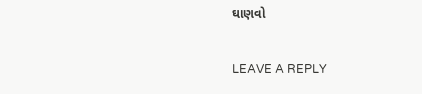ઘાણવો

LEAVE A REPLY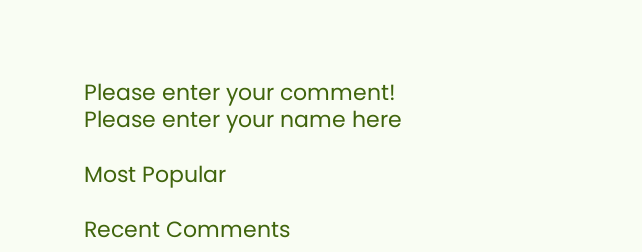Please enter your comment!
Please enter your name here

Most Popular

Recent Comments